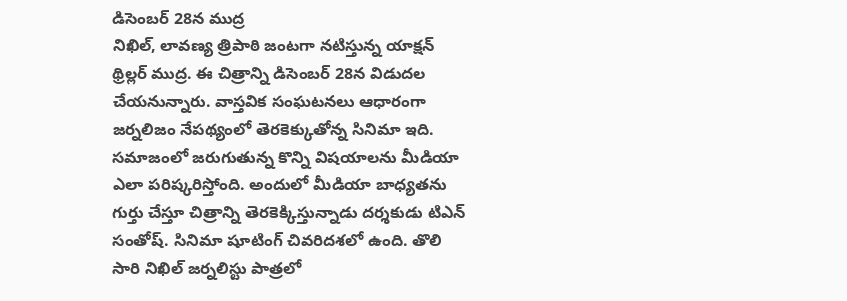డిసెంబర్ 28న ముద్ర
నిఖిల్, లావణ్య త్రిపాఠి జంటగా నటిస్తున్న యాక్షన్ థ్రిల్లర్ ముద్ర. ఈ చిత్రాన్ని డిసెంబర్ 28న విడుదల చేయనున్నారు. వాస్తవిక సంఘటనలు ఆధారంగా జర్నలిజం నేపథ్యంలో తెరకెక్కుతోన్న సినిమా ఇది. సమాజంలో జరుగుతున్న కొన్ని విషయాలను మీడియా ఎలా పరిష్కరిస్తోంది. అందులో మీడియా బాధ్యతను గుర్తు చేస్తూ చిత్రాన్ని తెరకెక్కిస్తున్నాడు దర్శకుడు టిఎన్ సంతోష్. సినిమా షూటింగ్ చివరిదశలో ఉంది. తొలి సారి నిఖిల్ జర్నలిస్టు పాత్రలో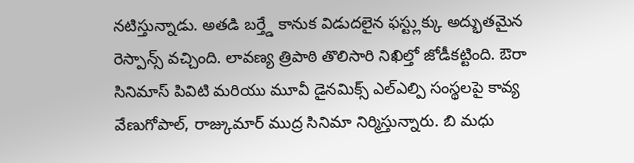నటిస్తున్నాడు. అతడి బర్త్డే కానుక విడుదలైన ఫస్ట్లుక్కు అద్భుతమైన రెస్పాన్స్ వచ్చింది. లావణ్య త్రిపాఠి తొలిసారి నిఖిల్తో జోడీకట్టింది. ఔరా సినిమాస్ పివిటి మరియు మూవీ డైనమిక్స్ ఎల్ఎల్పి సంస్థలపై కావ్య వేణుగోపాల్, రాజ్కుమార్ ముద్ర సినిమా నిర్మిస్తున్నారు. బి మధు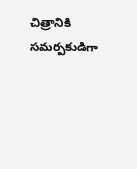చిత్రానికి సమర్పకుడిగా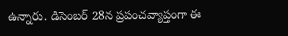ఉన్నారు. డిసెంబర్ 28న ప్రపంచవ్యాప్తంగా ఈ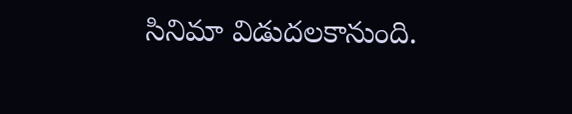సినిమా విడుదలకానుంది.